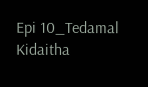Epi 10_Tedamal Kidaitha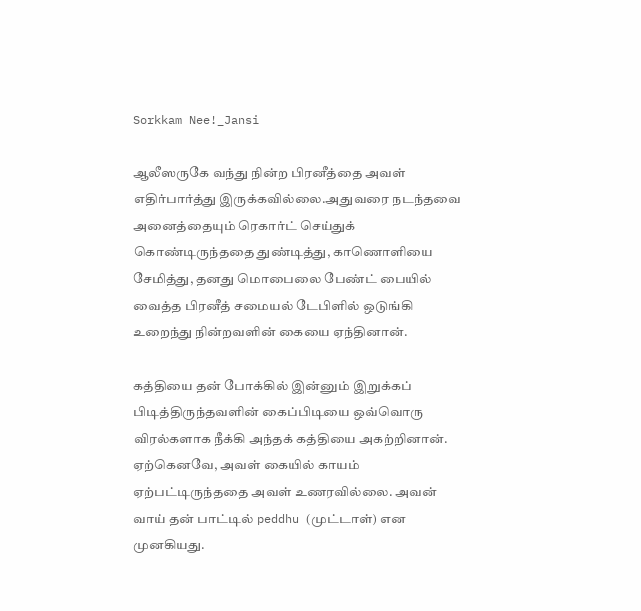Sorkkam Nee!_Jansi

ஆலீஸருகே வந்து நின்ற பிரனீத்தை அவள் எதிர்பார்த்து இருக்கவில்லை.அதுவரை நடந்தவை அனைத்தையும் ரெகார்ட் செய்துக் கொண்டிருந்ததை துண்டித்து, காணொளியை சேமித்து, தனது மொபைலை பேண்ட் பையில் வைத்த பிரனீத் சமையல் டேபிளில் ஒடுங்கி உறைந்து நின்றவளின் கையை ஏந்தினான்.

கத்தியை தன் போக்கில் இன்னும் இறுக்கப் பிடித்திருந்தவளின் கைப்பிடியை ஒவ்வொரு விரல்களாக நீக்கி அந்தக் கத்தியை அகற்றினான். ஏற்கெனவே, அவள் கையில் காயம் ஏற்பட்டிருந்ததை அவள் உணரவில்லை. அவன் வாய் தன் பாட்டில் peddhu (முட்டாள்) என முனகியது.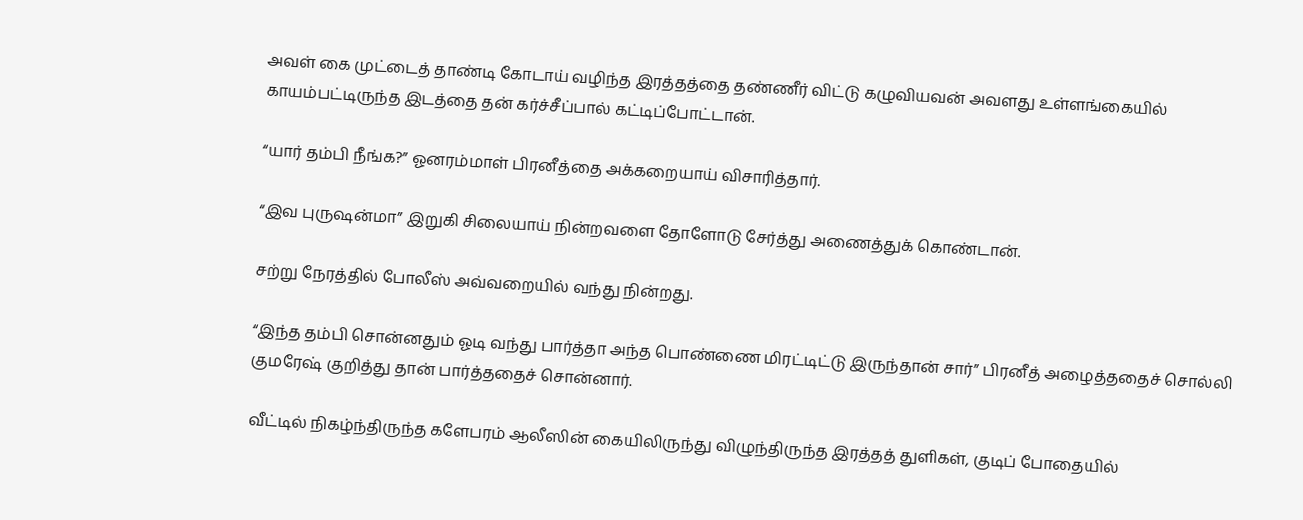அவள் கை முட்டைத் தாண்டி கோடாய் வழிந்த இரத்தத்தை தண்ணீர் விட்டு கழுவியவன் அவளது உள்ளங்கையில் காயம்பட்டிருந்த இடத்தை தன் கர்ச்சீப்பால் கட்டிப்போட்டான்.

“யார் தம்பி நீங்க?” ஓனரம்மாள் பிரனீத்தை அக்கறையாய் விசாரித்தார்.

“இவ புருஷன்மா” இறுகி சிலையாய் நின்றவளை தோளோடு சேர்த்து அணைத்துக் கொண்டான்.

சற்று நேரத்தில் போலீஸ் அவ்வறையில் வந்து நின்றது.

“இந்த தம்பி சொன்னதும் ஓடி வந்து பார்த்தா அந்த பொண்ணை மிரட்டிட்டு இருந்தான் சார்” பிரனீத் அழைத்ததைச் சொல்லி குமரேஷ் குறித்து தான் பார்த்ததைச் சொன்னார்.

வீட்டில் நிகழ்ந்திருந்த களேபரம் ஆலீஸின் கையிலிருந்து விழுந்திருந்த இரத்தத் துளிகள், குடிப் போதையில்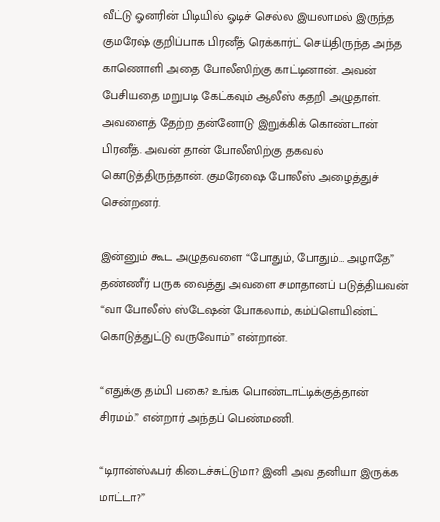வீட்டு ஓனரின் பிடியில் ஓடிச் செல்ல இயலாமல் இருந்த குமரேஷ் குறிப்பாக பிரனீத் ரெக்கார்ட் செய்திருந்த அந்த காணொளி அதை போலீஸிற்கு காட்டினான். அவன் பேசியதை மறுபடி கேட்கவும் ஆலீஸ் கதறி அழுதாள். அவளைத் தேற்ற தன்னோடு இறுக்கிக் கொண்டான் பிரனீத். அவன் தான் போலீஸிற்கு தகவல் கொடுத்திருந்தான். குமரேஷை போலீஸ் அழைத்துச் சென்றனர்.

இன்னும் கூட அழுதவளை “போதும், போதும்… அழாதே” தண்ணீர் பருக வைத்து அவளை சமாதானப் படுத்தியவன் “வா போலீஸ் ஸ்டேஷன் போகலாம், கம்ப்ளெயிண்ட் கொடுத்துட்டு வருவோம்” என்றான்.

“எதுக்கு தம்பி பகை? உங்க பொண்டாட்டிக்குத்தான் சிரமம்.” என்றார் அந்தப் பெண்மணி.

“டிரான்ஸ்ஃபர் கிடைச்சுட்டுமா? இனி அவ தனியா இருக்க மாட்டா?”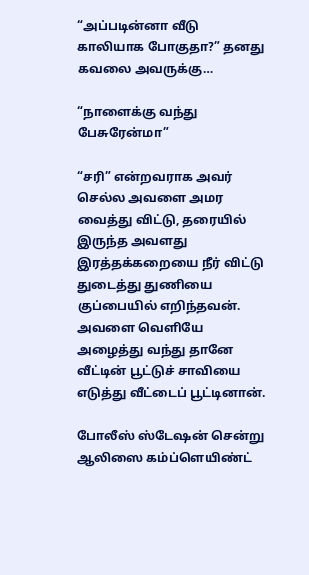“அப்படின்னா வீடு காலியாக போகுதா?” தனது கவலை அவருக்கு…

“நாளைக்கு வந்து பேசுரேன்மா”

“சரி” என்றவராக அவர் செல்ல அவளை அமர வைத்து விட்டு, தரையில் இருந்த அவளது இரத்தக்கறையை நீர் விட்டு துடைத்து துணியை குப்பையில் எறிந்தவன். அவளை வெளியே அழைத்து வந்து தானே வீட்டின் பூட்டுச் சாவியை எடுத்து வீட்டைப் பூட்டினான்.

போலீஸ் ஸ்டேஷன் சென்று ஆலிஸை கம்ப்ளெயிண்ட்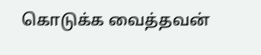கொடுக்க வைத்தவன்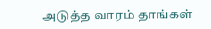அடுத்த வாரம் தாங்கள்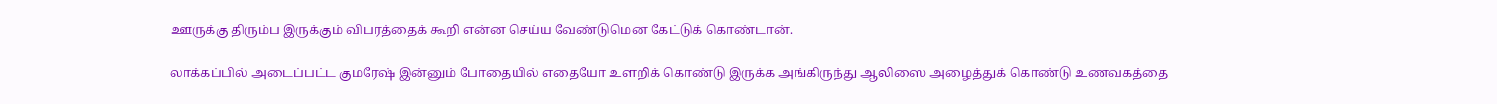ஊருக்கு திரும்ப இருக்கும் விபரத்தைக் கூறி என்ன செய்ய வேண்டுமென கேட்டுக் கொண்டான்.

லாக்கப்பில் அடைப்பட்ட குமரேஷ் இன்னும் போதையில் எதையோ உளறிக் கொண்டு இருக்க அங்கிருந்து ஆலிஸை அழைத்துக் கொண்டு உணவகத்தை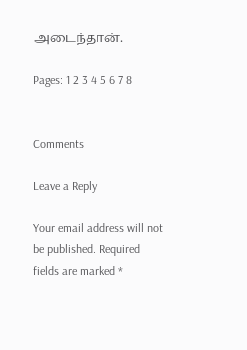அடைந்தான்.

Pages: 1 2 3 4 5 6 7 8


Comments

Leave a Reply

Your email address will not be published. Required fields are marked *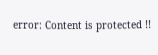error: Content is protected !!